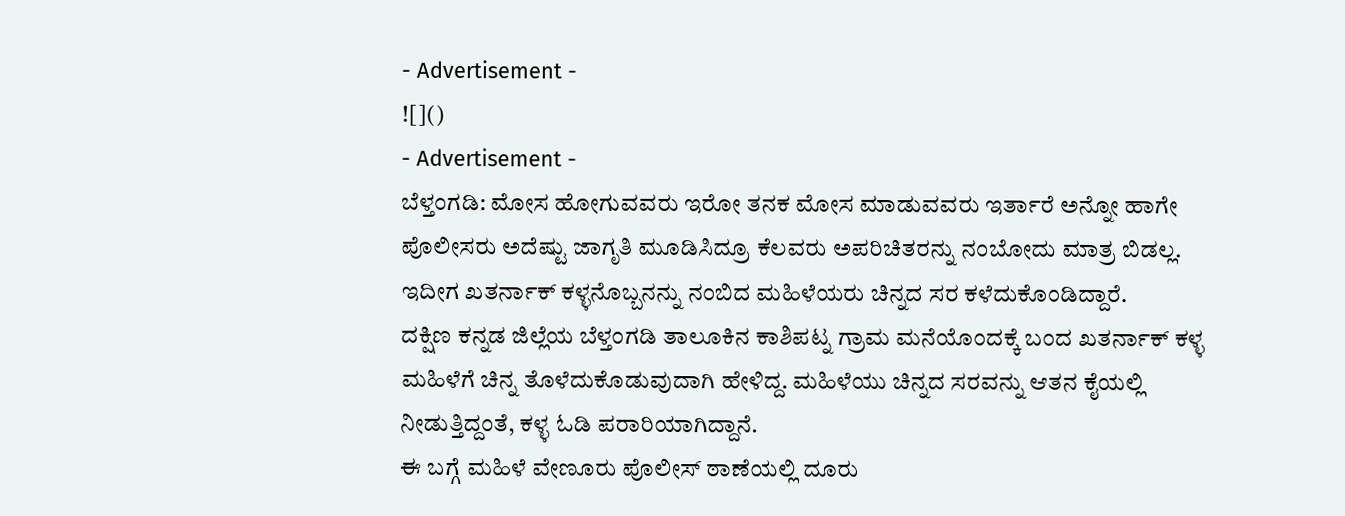- Advertisement -
![]()
- Advertisement -
ಬೆಳ್ತಂಗಡಿ: ಮೋಸ ಹೋಗುವವರು ಇರೋ ತನಕ ಮೋಸ ಮಾಡುವವರು ಇರ್ತಾರೆ ಅನ್ನೋ ಹಾಗೇ ಪೊಲೀಸರು ಅದೆಷ್ಟು ಜಾಗೃತಿ ಮೂಡಿಸಿದ್ರೂ ಕೆಲವರು ಅಪರಿಚಿತರನ್ನು ನಂಬೋದು ಮಾತ್ರ ಬಿಡಲ್ಲ. ಇದೀಗ ಖತರ್ನಾಕ್ ಕಳ್ಳನೊಬ್ಬನನ್ನು ನಂಬಿದ ಮಹಿಳೆಯರು ಚಿನ್ನದ ಸರ ಕಳೆದುಕೊಂಡಿದ್ದಾರೆ.
ದಕ್ಷಿಣ ಕನ್ನಡ ಜಿಲ್ಲೆಯ ಬೆಳ್ತಂಗಡಿ ತಾಲೂಕಿನ ಕಾಶಿಪಟ್ನ ಗ್ರಾಮ ಮನೆಯೊಂದಕ್ಕೆ ಬಂದ ಖತರ್ನಾಕ್ ಕಳ್ಳ ಮಹಿಳೆಗೆ ಚಿನ್ನ ತೊಳೆದುಕೊಡುವುದಾಗಿ ಹೇಳಿದ್ದ. ಮಹಿಳೆಯು ಚಿನ್ನದ ಸರವನ್ನು ಆತನ ಕೈಯಲ್ಲಿ ನೀಡುತ್ತಿದ್ದಂತೆ, ಕಳ್ಳ ಓಡಿ ಪರಾರಿಯಾಗಿದ್ದಾನೆ.
ಈ ಬಗ್ಗೆ ಮಹಿಳೆ ವೇಣೂರು ಪೊಲೀಸ್ ಠಾಣೆಯಲ್ಲಿ ದೂರು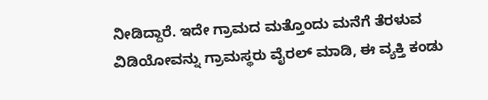ನೀಡಿದ್ದಾರೆ. ಇದೇ ಗ್ರಾಮದ ಮತ್ತೊಂದು ಮನೆಗೆ ತೆರಳುವ ವಿಡಿಯೋವನ್ನು ಗ್ರಾಮಸ್ಥರು ವೈರಲ್ ಮಾಡಿ, ಈ ವ್ಯಕ್ತಿ ಕಂಡು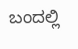ಬಂದಲ್ಲಿ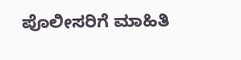ಪೊಲೀಸರಿಗೆ ಮಾಹಿತಿ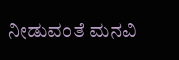ನೀಡುವಂತೆ ಮನವಿ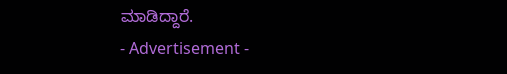ಮಾಡಿದ್ದಾರೆ.
- Advertisement -